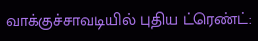வாக்குச்சாவடியில் புதிய ட்ரெண்ட்: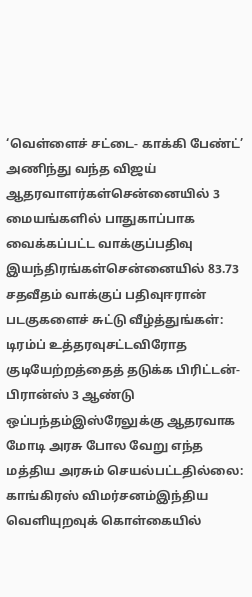‘வெள்ளைச் சட்டை- காக்கி பேண்ட்’ அணிந்து வந்த விஜய் ஆதரவாளர்கள்சென்னையில் 3 மையங்களில் பாதுகாப்பாக வைக்கப்பட்ட வாக்குப்பதிவு இயந்திரங்கள்சென்னையில் 83.73 சதவீதம் வாக்குப் பதிவுஈரான் படகுகளைச் சுட்டு வீழ்த்துங்கள்: டிரம்ப் உத்தரவுசட்டவிரோத குடியேற்றத்தைத் தடுக்க பிரிட்டன்-பிரான்ஸ் 3 ஆண்டு ஒப்பந்தம்இஸ்ரேலுக்கு ஆதரவாக மோடி அரசு போல வேறு எந்த மத்திய அரசும் செயல்பட்டதில்லை: காங்கிரஸ் விமர்சனம்இந்திய வெளியுறவுக் கொள்கையில்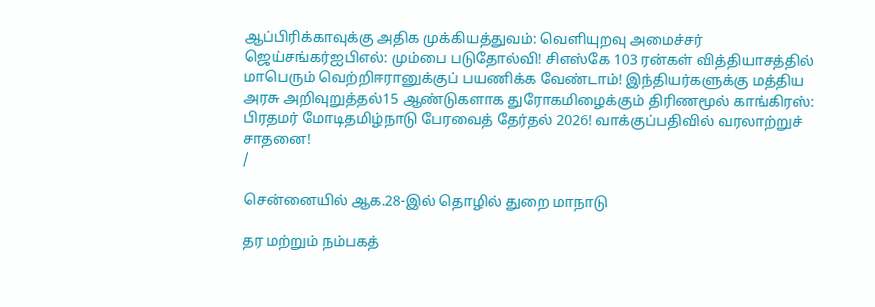ஆப்பிரிக்காவுக்கு அதிக முக்கியத்துவம்: வெளியுறவு அமைச்சர் ஜெய்சங்கர்ஐபிஎல்: மும்பை படுதோல்வி! சிஎஸ்கே 103 ரன்கள் வித்தியாசத்தில் மாபெரும் வெற்றிஈரானுக்குப் பயணிக்க வேண்டாம்! இந்தியர்களுக்கு மத்திய அரசு அறிவுறுத்தல்15 ஆண்டுகளாக துரோகமிழைக்கும் திரிணமூல் காங்கிரஸ்: பிரதமர் மோடிதமிழ்நாடு பேரவைத் தேர்தல் 2026! வாக்குப்பதிவில் வரலாற்றுச் சாதனை!
/

சென்னையில் ஆக.28-இல் தொழில் துறை மாநாடு

தர மற்றும் நம்பகத்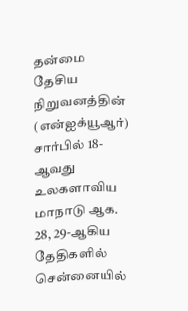தன்மை தேசிய நிறுவனத்தின் (என்ஐக்யூஆர்) சார்பில் 18-ஆவது உலகளாவிய மாநாடு ஆக. 28, 29-ஆகிய தேதிகளில் சென்னையில்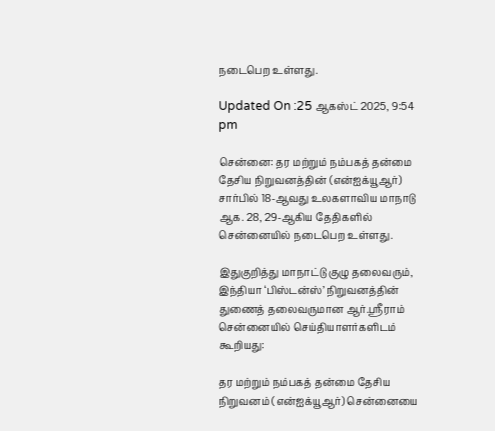நடைபெற உள்ளது.

Updated On :25 ஆகஸ்ட் 2025, 9:54 pm

சென்னை: தர மற்றும் நம்பகத் தன்மை தேசிய நிறுவனத்தின் (என்ஐக்யூஆர்) சார்பில் 18-ஆவது உலகளாவிய மாநாடு ஆக. 28, 29-ஆகிய தேதிகளில் சென்னையில் நடைபெற உள்ளது.

இதுகுறித்து மாநாட்டு குழு தலைவரும், இந்தியா ‘பிஸ்டன்ஸ்’ நிறுவனத்தின் துணைத் தலைவருமான ஆர்.ஸ்ரீராம் சென்னையில் செய்தியாளர்களிடம் கூறியது:

தர மற்றும் நம்பகத் தன்மை தேசிய நிறுவனம் (என்ஐக்யூஆர்) சென்னையை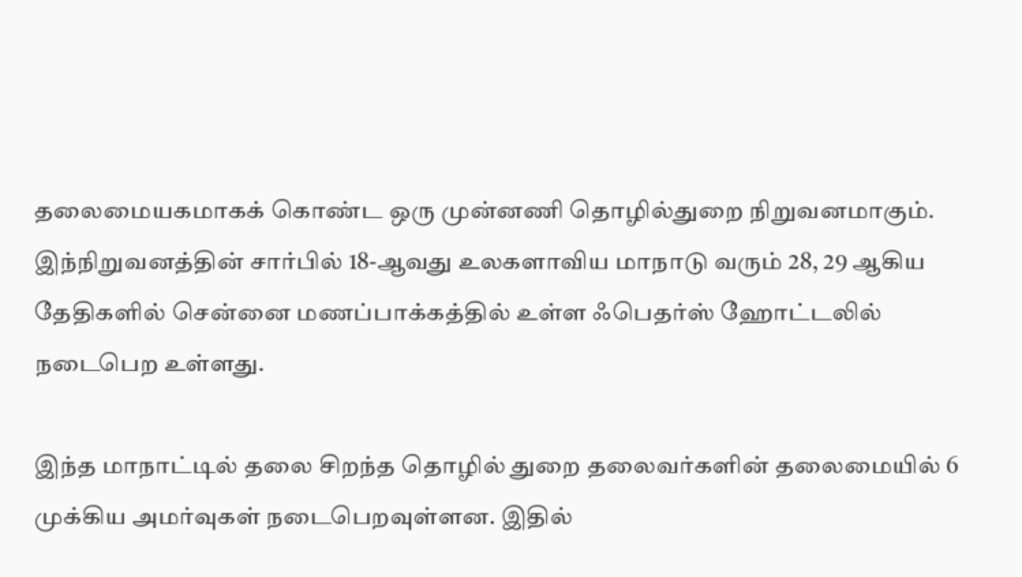தலைமையகமாகக் கொண்ட ஒரு முன்னணி தொழில்துறை நிறுவனமாகும். இந்நிறுவனத்தின் சார்பில் 18-ஆவது உலகளாவிய மாநாடு வரும் 28, 29 ஆகிய தேதிகளில் சென்னை மணப்பாக்கத்தில் உள்ள ஃபெதர்ஸ் ஹோட்டலில் நடைபெற உள்ளது.

இந்த மாநாட்டில் தலை சிறந்த தொழில் துறை தலைவர்களின் தலைமையில் 6 முக்கிய அமர்வுகள் நடைபெறவுள்ளன. இதில்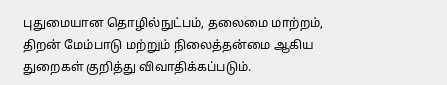புதுமையான தொழில்நுட்பம், தலைமை மாற்றம், திறன் மேம்பாடு மற்றும் நிலைத்தன்மை ஆகிய துறைகள் குறித்து விவாதிக்கப்படும்.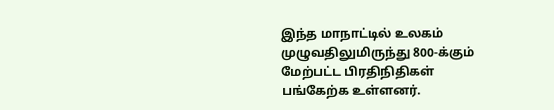இந்த மாநாட்டில் உலகம் முழுவதிலுமிருந்து 800-க்கும் மேற்பட்ட பிரதிநிதிகள் பங்கேற்க உள்ளனர்.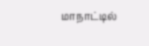மாநாட்டில்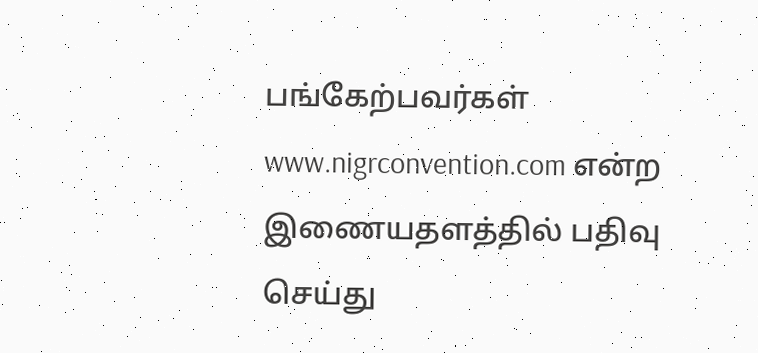பங்கேற்பவர்கள் www.nigrconvention.com என்ற இணையதளத்தில் பதிவு செய்து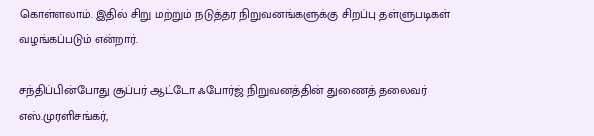கொள்ளலாம். இதில் சிறு மற்றும் நடுத்தர நிறுவனங்களுக்கு சிறப்பு தள்ளுபடிகள் வழங்கப்படும் என்றார்.

சந்திப்பின்போது சூப்பர் ஆட்டோ ஃபோர்ஜ் நிறுவனத்தின் துணைத் தலைவர் எஸ்.முரளிசங்கர்,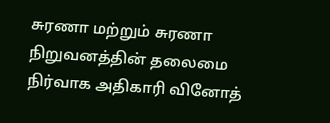சுரணா மற்றும் சுரணா நிறுவனத்தின் தலைமை நிர்வாக அதிகாரி வினோத்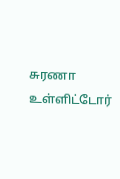சுரணா உள்ளிட்டோர்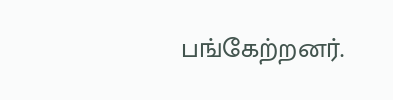பங்கேற்றனர்.